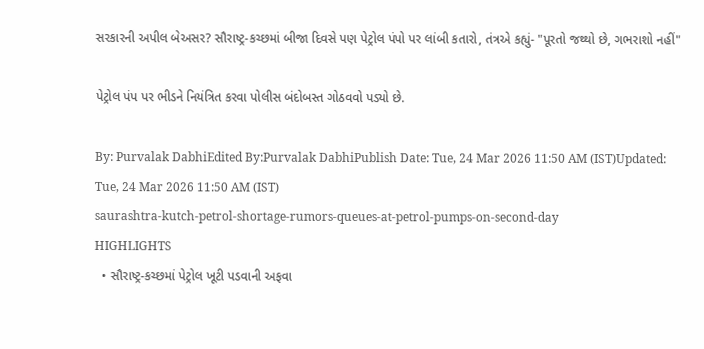સરકારની અપીલ બેઅસર? સૌરાષ્ટ્ર-કચ્છમાં બીજા દિવસે પણ પેટ્રોલ પંપો પર લાંબી કતારો, તંત્રએ કહ્યું- "પૂરતો જથ્થો છે, ગભરાશો નહીં"

પેટ્રોલ પંપ પર ભીડને નિયંત્રિત કરવા પોલીસ બંદોબસ્ત ગોઠવવો પડ્યો છે.

By: Purvalak DabhiEdited By:Purvalak DabhiPublish Date: Tue, 24 Mar 2026 11:50 AM (IST)Updated: Tue, 24 Mar 2026 11:50 AM (IST)
saurashtra-kutch-petrol-shortage-rumors-queues-at-petrol-pumps-on-second-day
HIGHLIGHTS
  • સૌરાષ્ટ્ર-કચ્છમાં પેટ્રોલ ખૂટી પડવાની અફવા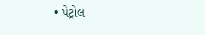• પેટ્રોલ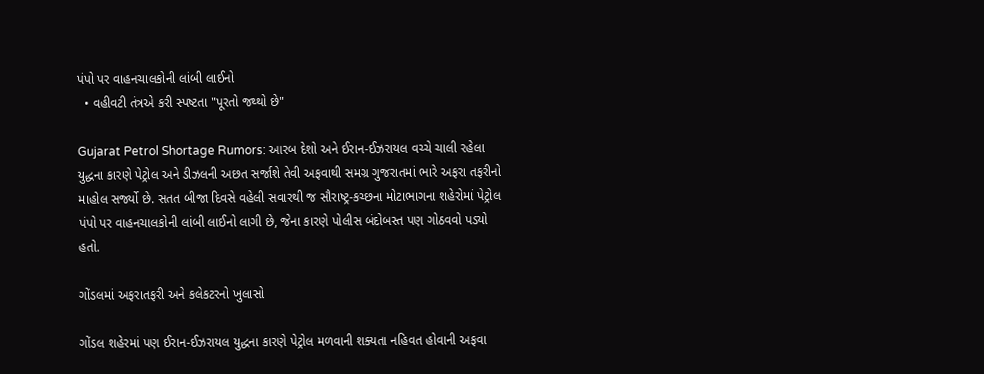પંપો પર વાહનચાલકોની લાંબી લાઈનો
  • વહીવટી તંત્રએ કરી સ્પષ્ટતા "પૂરતો જથ્થો છે"

Gujarat Petrol Shortage Rumors: આરબ દેશો અને ઈરાન-ઈઝરાયલ વચ્ચે ચાલી રહેલા યુદ્ધના કારણે પેટ્રોલ અને ડીઝલની અછત સર્જાશે તેવી અફવાથી સમગ્ર ગુજરાતમાં ભારે અફરા તફરીનો માહોલ સર્જ્યો છે. સતત બીજા દિવસે વહેલી સવારથી જ સૌરાષ્ટ્ર-કચ્છના મોટાભાગના શહેરોમાં પેટ્રોલ પંપો પર વાહનચાલકોની લાંબી લાઈનો લાગી છે, જેના કારણે પોલીસ બંદોબસ્ત પણ ગોઠવવો પડ્યો હતો.

ગોંડલમાં અફરાતફરી અને કલેકટરનો ખુલાસો

ગોંડલ શહેરમાં પણ ઈરાન-ઈઝરાયલ યુદ્ધના કારણે પેટ્રોલ મળવાની શક્યતા નહિવત હોવાની અફવા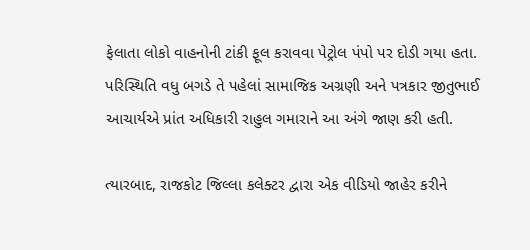ફેલાતા લોકો વાહનોની ટાંકી ફૂલ કરાવવા પેટ્રોલ પંપો પર દોડી ગયા હતા. પરિસ્થિતિ વધુ બગડે તે પહેલાં સામાજિક અગ્રણી અને પત્રકાર જીતુભાઈ આચાર્યએ પ્રાંત અધિકારી રાહુલ ગમારાને આ અંગે જાણ કરી હતી.

ત્યારબાદ, રાજકોટ જિલ્લા કલેક્ટર દ્વારા એક વીડિયો જાહેર કરીને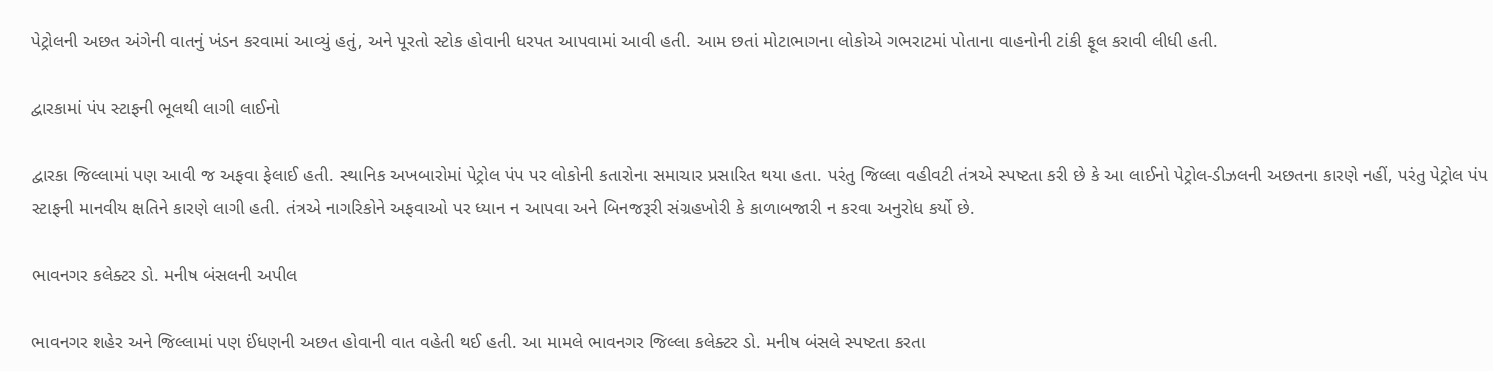પેટ્રોલની અછત અંગેની વાતનું ખંડન કરવામાં આવ્યું હતું, અને પૂરતો સ્ટોક હોવાની ધરપત આપવામાં આવી હતી. આમ છતાં મોટાભાગના લોકોએ ગભરાટમાં પોતાના વાહનોની ટાંકી ફૂલ કરાવી લીધી હતી.

દ્વારકામાં પંપ સ્ટાફની ભૂલથી લાગી લાઈનો

દ્વારકા જિલ્લામાં પણ આવી જ અફવા ફેલાઈ હતી. સ્થાનિક અખબારોમાં પેટ્રોલ પંપ પર લોકોની કતારોના સમાચાર પ્રસારિત થયા હતા. પરંતુ જિલ્લા વહીવટી તંત્રએ સ્પષ્ટતા કરી છે કે આ લાઈનો પેટ્રોલ-ડીઝલની અછતના કારણે નહીં, પરંતુ પેટ્રોલ પંપ સ્ટાફની માનવીય ક્ષતિને કારણે લાગી હતી. તંત્રએ નાગરિકોને અફવાઓ પર ધ્યાન ન આપવા અને બિનજરૂરી સંગ્રહખોરી કે કાળાબજારી ન કરવા અનુરોધ કર્યો છે.

ભાવનગર કલેક્ટર ડો. મનીષ બંસલની અપીલ

ભાવનગર શહેર અને જિલ્લામાં પણ ઈંધણની અછત હોવાની વાત વહેતી થઈ હતી. આ મામલે ભાવનગર જિલ્લા કલેક્ટર ડો. મનીષ બંસલે સ્પષ્ટતા કરતા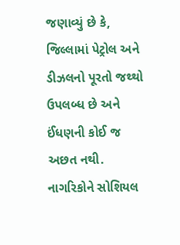જણાવ્યું છે કે, જિલ્લામાં પેટ્રોલ અને ડીઝલનો પૂરતો જથ્થો ઉપલબ્ધ છે અને ઈંધણની કોઈ જ અછત નથી. નાગરિકોને સોશિયલ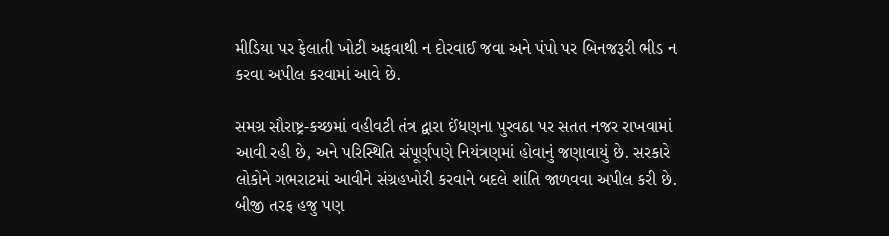મીડિયા પર ફેલાતી ખોટી અફવાથી ન દોરવાઈ જવા અને પંપો પર બિનજરૂરી ભીડ ન કરવા અપીલ કરવામાં આવે છે.

સમગ્ર સૌરાષ્ટ્ર-કચ્છમાં વહીવટી તંત્ર દ્વારા ઈંધણના પુરવઠા પર સતત નજર રાખવામાં આવી રહી છે, અને પરિસ્થિતિ સંપૂર્ણપણે નિયંત્રણમાં હોવાનું જણાવાયું છે. સરકારે લોકોને ગભરાટમાં આવીને સંગ્રહખોરી કરવાને બદલે શાંતિ જાળવવા અપીલ કરી છે. બીજી તરફ હજુ પણ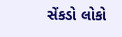સેંકડો લોકો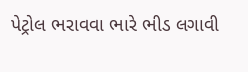પેટ્રોલ ભરાવવા ભારે ભીડ લગાવી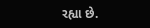રહ્યા છે.